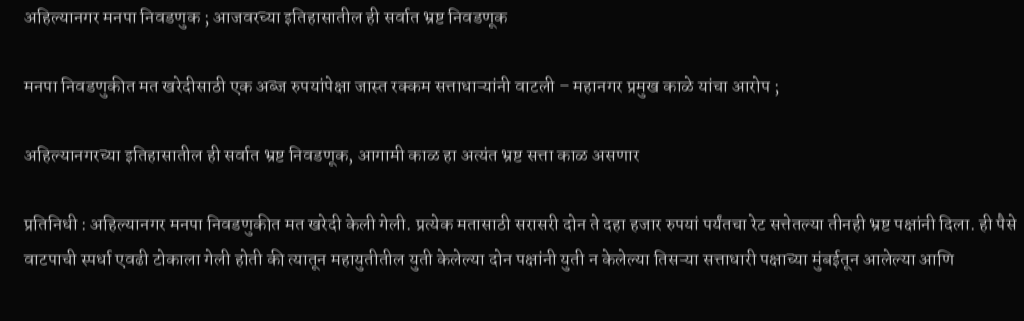अहिल्यानगर मनपा निवडणुक ; आजवरच्या इतिहासातील ही सर्वात भ्रष्ट निवडणूक

मनपा निवडणुकीत मत खरेदीसाठी एक अब्ज रुपयांपेक्षा जास्त रक्कम सत्ताधाऱ्यांनी वाटली – महानगर प्रमुख काळे यांचा आरोप ;

अहिल्यानगरच्या इतिहासातील ही सर्वात भ्रष्ट निवडणूक, आगामी काळ हा अत्यंत भ्रष्ट सत्ता काळ असणार

प्रतिनिधी : अहिल्यानगर मनपा निवडणुकीत मत खरेदी केली गेली. प्रत्येक मतासाठी सरासरी दोन ते दहा हजार रुपयां पर्यंतचा रेट सत्तेतल्या तीनही भ्रष्ट पक्षांनी दिला. ही पैसे वाटपाची स्पर्धा एवढी टोकाला गेली होती की त्यातून महायुतीतील युती केलेल्या दोन पक्षांनी युती न केलेल्या तिसऱ्या सत्ताधारी पक्षाच्या मुंबईतून आलेल्या आणि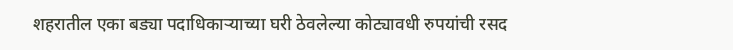शहरातील एका बड्या पदाधिकाऱ्याच्या घरी ठेवलेल्या कोट्यावधी रुपयांची रसद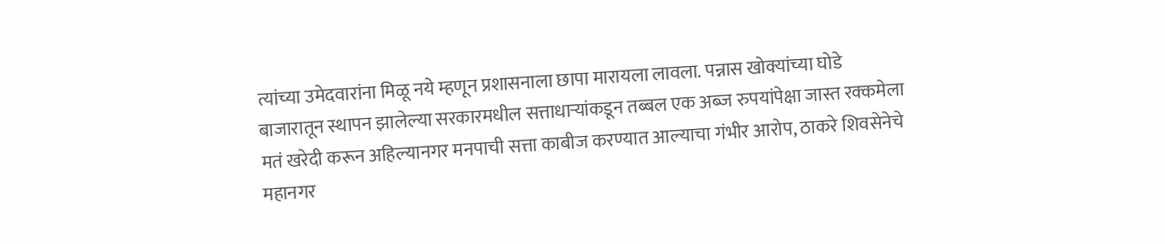त्यांच्या उमेदवारांना मिळू नये म्हणून प्रशासनाला छापा मारायला लावला. पन्नास खोक्यांच्या घोडे बाजारातून स्थापन झालेल्या सरकारमधील सत्ताधाऱ्यांकडून तब्बल एक अब्ज रुपयांपेक्षा जास्त रक्कमेला मतं खरेदी करून अहिल्यानगर मनपाची सत्ता काबीज करण्यात आल्याचा गंभीर आरोप, ठाकरे शिवसेनेचे महानगर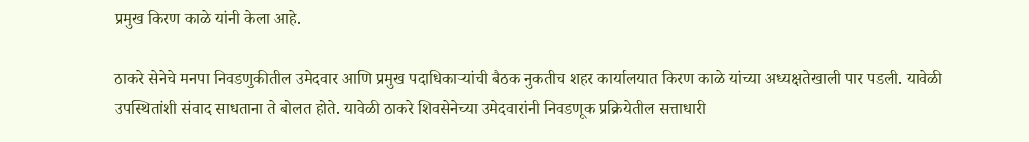प्रमुख किरण काळे यांनी केला आहे.

ठाकरे सेनेचे मनपा निवडणुकीतील उमेदवार आणि प्रमुख पदाधिकाऱ्यांची बैठक नुकतीच शहर कार्यालयात किरण काळे यांच्या अध्यक्षतेखाली पार पडली. यावेळी उपस्थितांशी संवाद साधताना ते बोलत होते. यावेळी ठाकरे शिवसेनेच्या उमेदवारांनी निवडणूक प्रक्रियेतील सत्ताधारी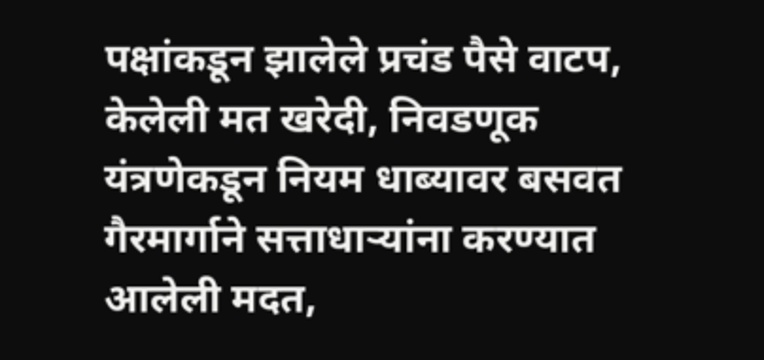पक्षांकडून झालेले प्रचंड पैसे वाटप, केलेली मत खरेदी, निवडणूक यंत्रणेकडून नियम धाब्यावर बसवत गैरमार्गाने सत्ताधाऱ्यांना करण्यात आलेली मदत,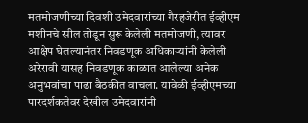मतमोजणीच्या दिवशी उमेदवारांच्या गैरहजेरीत ईव्हीएम मशीनचे सील तोडून सुरू केलेली मतमोजणी, त्यावर आक्षेप घेतल्यानंतर निवडणूक अधिकाऱ्यांनी केलेली अरेरावी यासह निवडणूक काळात आलेल्या अनेक अनुभवांचा पाढा बैठकीत वाचला. यावेळी ईव्हीएमच्या पारदर्शकतेवर देखील उमेदवारांनी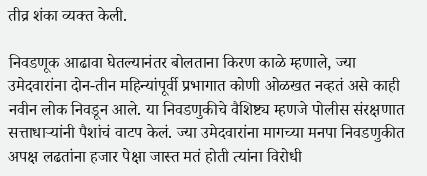तीव्र शंका व्यक्त केली.

निवडणूक आढावा घेतल्यानंतर बोलताना किरण काळे म्हणाले, ज्या उमेदवारांना दोन-तीन महिन्यांपूर्वी प्रभागात कोणी ओळखत नव्हतं असे काही नवीन लोक निवडून आले. या निवडणुकीचे वैशिष्ट्य म्हणजे पोलीस संरक्षणात सत्ताधाऱ्यांनी पैशांचं वाटप केलं. ज्या उमेदवारांना मागच्या मनपा निवडणुकीत अपक्ष लढतांना हजार पेक्षा जास्त मतं होती त्यांना विरोधी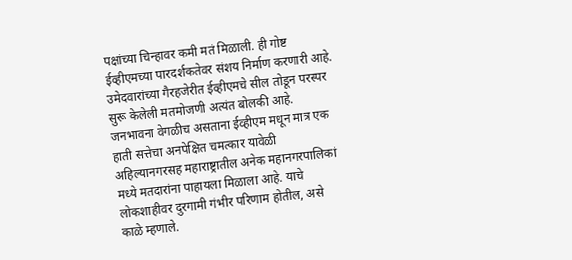पक्षांच्या चिन्हावर कमी मतं मिळाली. ही गोष्ट ईव्हीएमच्या पारदर्शकतेवर संशय निर्माण करणारी आहे. उमेदवारांच्या गैरहजेरीत ईव्हीएमचे सील तोडून परस्पर सुरू केलेली मतमोजणी अत्यंत बोलकी आहे. जनभावना वेगळीच असताना ईव्हीएम मधून मात्र एक हाती सत्तेचा अनपेक्षित चमत्कार यावेळी अहिल्यानगरसह महाराष्ट्रातील अनेक महानगरपालिकां मध्ये मतदारांना पाहायला मिळाला आहे. याचे लोकशाहीवर दुरगामी गंभीर परिणाम होतील, असे काळे म्हणाले.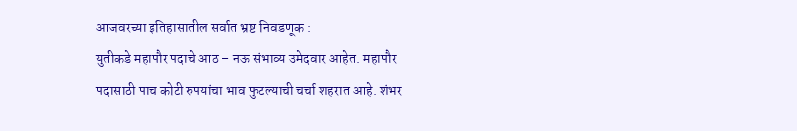आजवरच्या इतिहासातील सर्वात भ्रष्ट निवडणूक :
युतीकडे महापौर पदाचे आठ – नऊ संभाव्य उमेदवार आहेत. महापौर पदासाठी पाच कोटी रुपयांचा भाव फुटल्याची चर्चा शहरात आहे. शंभर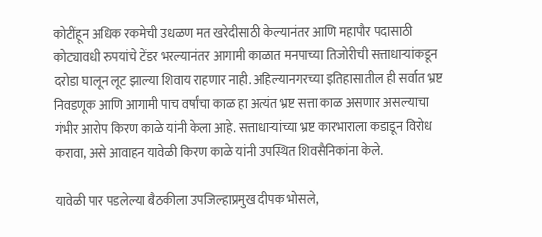कोटींहून अधिक रकमेची उधळण मत खरेदीसाठी केल्यानंतर आणि महापौर पदासाठी कोट्यावधी रुपयांचे टेंडर भरल्यानंतर आगामी काळात मनपाच्या तिजोरीची सत्ताधाऱ्यांकडून दरोडा घालून लूट झाल्या शिवाय राहणार नाही. अहिल्यानगरच्या इतिहासातील ही सर्वात भ्रष्ट निवडणूक आणि आगामी पाच वर्षांचा काळ हा अत्यंत भ्रष्ट सत्ता काळ असणार असल्याचा गंभीर आरोप किरण काळे यांनी केला आहे. सत्ताधाऱ्यांच्या भ्रष्ट कारभाराला कडाडून विरोध करावा, असे आवाहन यावेळी किरण काळे यांनी उपस्थित शिवसैनिकांना केले.

यावेळी पार पडलेल्या बैठकीला उपजिल्हाप्रमुख दीपक भोसले,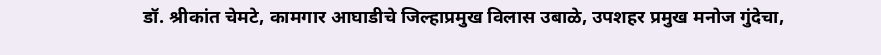डॉ. श्रीकांत चेमटे, कामगार आघाडीचे जिल्हाप्रमुख विलास उबाळे, उपशहर प्रमुख मनोज गुंदेचा,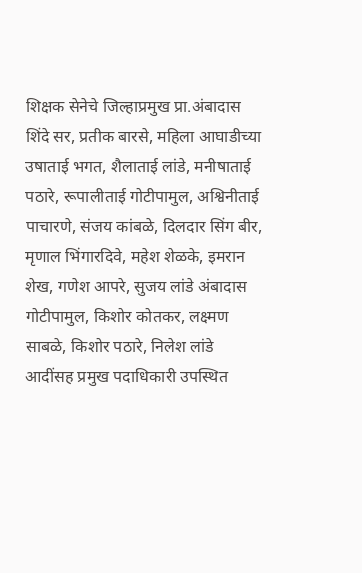शिक्षक सेनेचे जिल्हाप्रमुख प्रा.अंबादास शिंदे सर, प्रतीक बारसे, महिला आघाडीच्या उषाताई भगत, शैलाताई लांडे, मनीषाताई पठारे, रूपालीताई गोटीपामुल, अश्विनीताई पाचारणे, संजय कांबळे, दिलदार सिंग बीर, मृणाल भिंगारदिवे, महेश शेळके, इमरान शेख, गणेश आपरे, सुजय लांडे अंबादास गोटीपामुल, किशोर कोतकर, लक्ष्मण साबळे, किशोर पठारे, निलेश लांडे आदींसह प्रमुख पदाधिकारी उपस्थित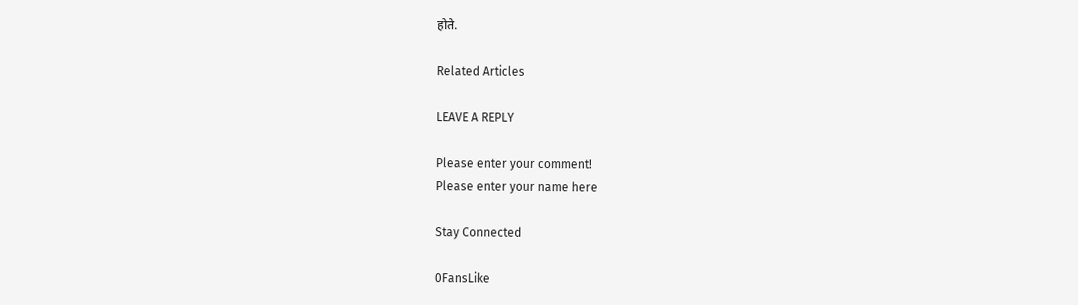होते.

Related Articles

LEAVE A REPLY

Please enter your comment!
Please enter your name here

Stay Connected

0FansLike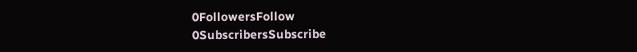0FollowersFollow
0SubscribersSubscribe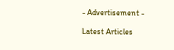- Advertisement -

Latest Articles